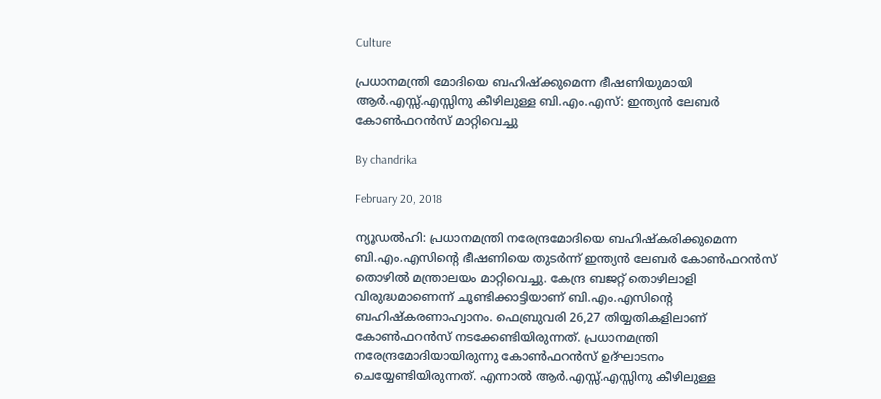Culture

പ്രധാനമന്ത്രി മോദിയെ ബഹിഷ്‌ക്കുമെന്ന ഭീഷണിയുമായി ആര്‍.എസ്സ്.എസ്സിനു കീഴിലുള്ള ബി.എം.എസ്: ഇന്ത്യന്‍ ലേബര്‍ കോണ്‍ഫറന്‍സ് മാറ്റിവെച്ചു

By chandrika

February 20, 2018

ന്യൂഡല്‍ഹി: പ്രധാനമന്ത്രി നരേന്ദ്രമോദിയെ ബഹിഷ്‌കരിക്കുമെന്ന ബി.എം.എസിന്റെ ഭീഷണിയെ തുടര്‍ന്ന് ഇന്ത്യന്‍ ലേബര്‍ കോണ്‍ഫറന്‍സ് തൊഴില്‍ മന്ത്രാലയം മാറ്റിവെച്ചു. കേന്ദ്ര ബജറ്റ് തൊഴിലാളി വിരുദ്ധമാണെന്ന് ചൂണ്ടിക്കാട്ടിയാണ് ബി.എം.എസിന്റെ ബഹിഷ്‌കരണാഹ്വാനം. ഫെബ്രുവരി 26,27 തിയ്യതികളിലാണ് കോണ്‍ഫറന്‍സ് നടക്കേണ്ടിയിരുന്നത്. പ്രധാനമന്ത്രി നരേന്ദ്രമോദിയായിരുന്നു കോണ്‍ഫറന്‍സ് ഉദ്ഘാടനം ചെയ്യേണ്ടിയിരുന്നത്. എന്നാല്‍ ആര്‍.എസ്സ്.എസ്സിനു കീഴിലുള്ള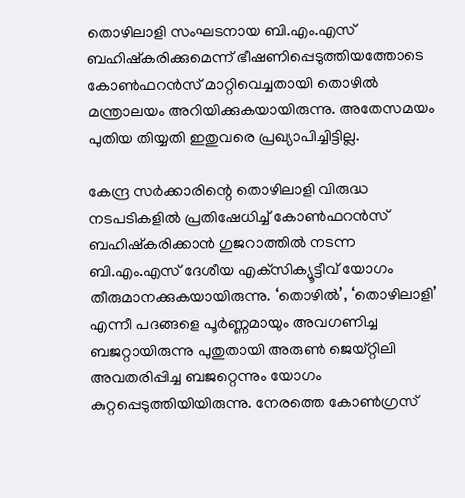തൊഴിലാളി സംഘടനായ ബി.എം.എസ് ബഹിഷ്‌കരിക്കുമെന്ന് ഭീഷണിപ്പെടുത്തിയത്തോടെ കോണ്‍ഫറന്‍സ് മാറ്റിവെച്ചതായി തൊഴില്‍ മന്ത്രാലയം അറിയിക്കുകയായിരുന്നു. അതേസമയം പുതിയ തിയ്യതി ഇതുവരെ പ്രഖ്യാപിച്ചിട്ടില്ല.

കേന്ദ്ര സര്‍ക്കാരിന്റെ തൊഴിലാളി വിരുദ്ധ നടപടികളില്‍ പ്രതിഷേധിച്ച് കോണ്‍ഫറന്‍സ് ബഹിഷ്‌കരിക്കാന്‍ ഗുജറാത്തില്‍ നടന്ന ബി.എം.എസ് ദേശീയ എക്‌സിക്യൂട്ടീവ് യോഗം തീരുമാനക്കുകയായിരുന്നു. ‘തൊഴില്‍’, ‘തൊഴിലാളി’ എന്നീ പദങ്ങളെ പൂര്‍ണ്ണമായും അവഗണിച്ച ബജറ്റായിരുന്നു പുതുതായി അരുണ്‍ ജെയ്റ്റിലി അവതരിപ്പിച്ച ബജറ്റെന്നും യോഗം കുറ്റപ്പെടുത്തിയിയിരുന്നു. നേരത്തെ കോണ്‍ഗ്രസ്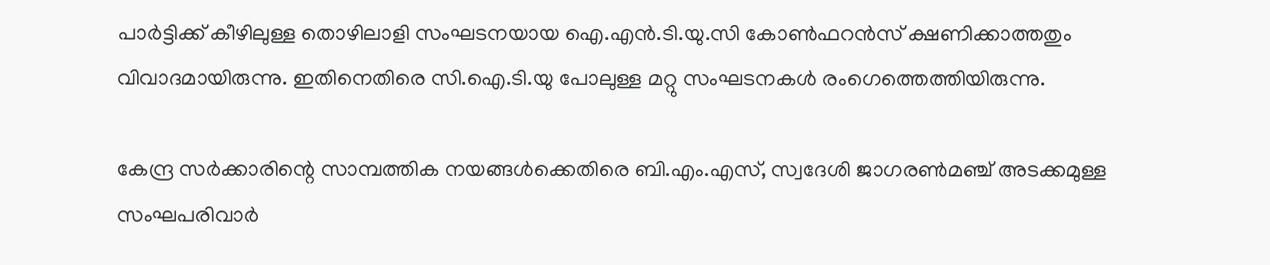പാര്‍ട്ടിക്ക് കീഴിലുള്ള തൊഴിലാളി സംഘടനയായ ഐ.എന്‍.ടി.യു.സി കോണ്‍ഫറന്‍സ് ക്ഷണിക്കാത്തതും വിവാദമായിരുന്നു. ഇതിനെതിരെ സി.ഐ.ടി.യു പോലുള്ള മറ്റു സംഘടനകള്‍ രംഗെത്തെത്തിയിരുന്നു.

കേന്ദ്ര സര്‍ക്കാരിന്റെ സാമ്പത്തിക നയങ്ങള്‍ക്കെതിരെ ബി.എം.എസ്, സ്വദേശി ജാഗരണ്‍മഞ്ച് അടക്കമുള്ള സംഘപരിവാര്‍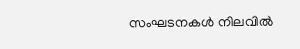സംഘടനകള്‍ നിലവില്‍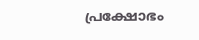പ്രക്ഷോഭം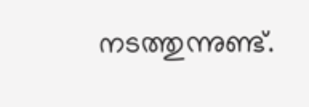നടത്തുന്നുണ്ട്.